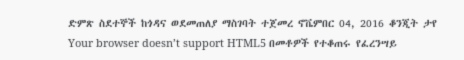ድምጽ ስደተኞች ከጎዳና ወደመጠለያ ማስገባት ተጀመረ ኖቬምበር 04, 2016 ቆንጂት ታየ Your browser doesn’t support HTML5 በመቶዎች የተቆጠሩ የፈረንሣይ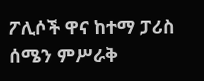ፖሊሶች ዋና ከተማ ፓሪስ ሰሜን ምሥራቅ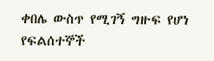ቀበሌ ውስጥ የሚገኝ ግዙፍ የሆነ የፍልሰተኞች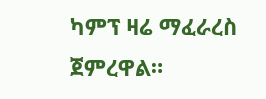ካምፕ ዛሬ ማፈራረስ ጀምረዋል።